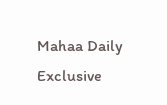Mahaa Daily Exclusive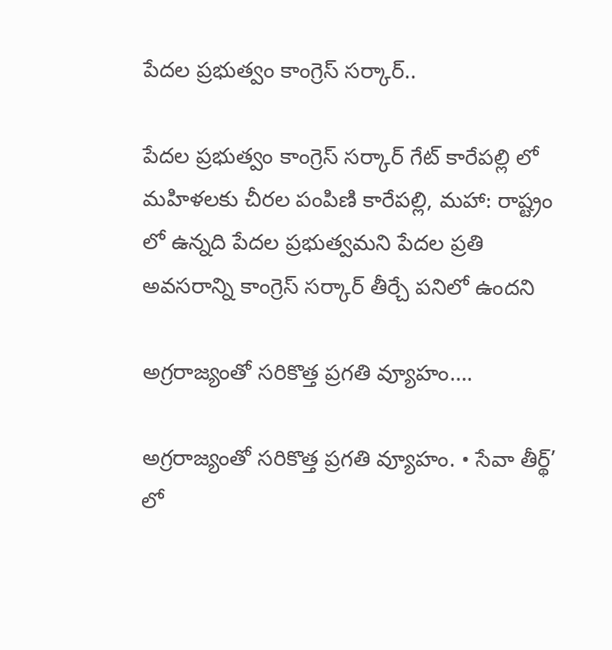పేదల ప్రభుత్వం కాంగ్రెస్ సర్కార్..

పేదల ప్రభుత్వం కాంగ్రెస్ సర్కార్ గేట్ కారేపల్లి లో మహిళలకు చీరల పంపిణి కారేపల్లి, మహా: రాష్ట్రం లో ఉన్నది పేదల ప్రభుత్వమని పేదల ప్రతి అవసరాన్ని కాంగ్రెస్ సర్కార్ తీర్చే పనిలో ఉందని

అగ్రరాజ్యంతో సరికొత్త ప్రగతి వ్యూహం….

అగ్రరాజ్యంతో సరికొత్త ప్రగతి వ్యూహం. • సేవా తీర్థ్‌’ లో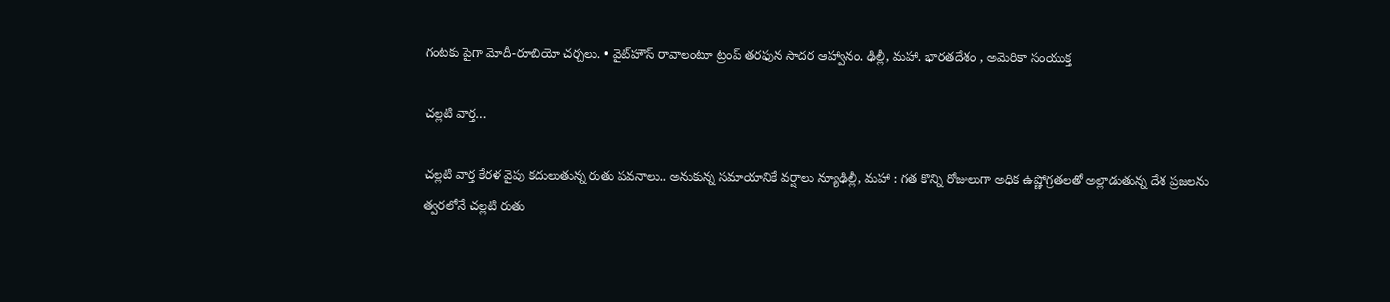గంటకు పైగా మోదీ-రూబియో చర్చలు. • వైట్‌హౌస్ రావాలంటూ ట్రంప్ తరఫున సాదర ఆహ్వానం. ఢిల్లీ, మహా. భారతదేశం , అమెరికా సంయుక్త

చల్లటి వార్త…

చల్లటి వార్త కేరళ వైపు కదులుతున్న రుతు పవనాలు.. అనుకున్న సమాయానికే వర్షాలు న్యూఢిల్లీ, మహా : గత కొన్ని రోజులుగా అధిక ఉష్ణోగ్రతలతో అల్లాడుతున్న దేశ ప్రజలను త్వరలోనే చల్లటి రుతు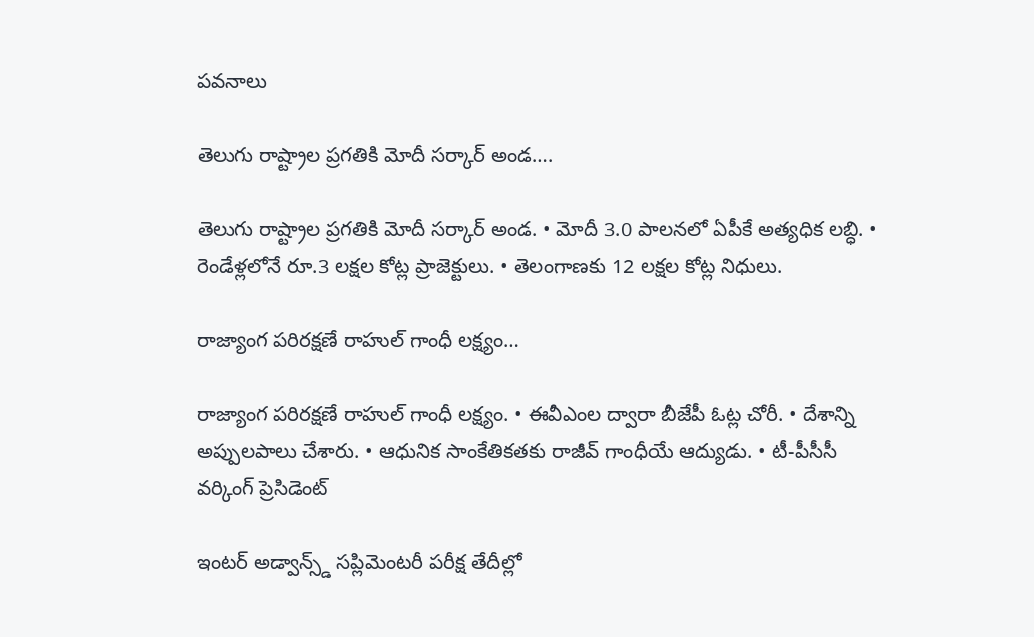పవనాలు

తెలుగు రాష్ట్రాల ప్రగతికి మోదీ సర్కార్ అండ….

తెలుగు రాష్ట్రాల ప్రగతికి మోదీ సర్కార్ అండ. • మోదీ 3.0 పాలనలో ఏపీకే అత్యధిక లబ్ధి. • రెండేళ్లలోనే రూ.3 లక్షల కోట్ల ప్రాజెక్టులు. • తెలంగాణకు 12 లక్షల కోట్ల నిధులు.

రాజ్యాంగ పరిరక్షణే రాహుల్ గాంధీ లక్ష్యం…

రాజ్యాంగ పరిరక్షణే రాహుల్ గాంధీ లక్ష్యం. • ఈవీఎంల ద్వారా బీజేపీ ఓట్ల చోరీ. • దేశాన్ని అప్పులపాలు చేశారు. • ఆధునిక సాంకేతికతకు రాజీవ్ గాంధీయే ఆద్యుడు. • టీ-పీసీసీ వర్కింగ్ ప్రెసిడెంట్

ఇంటర్ అడ్వాన్స్డ్ సప్లిమెంటరీ పరీక్ష తేదీల్లో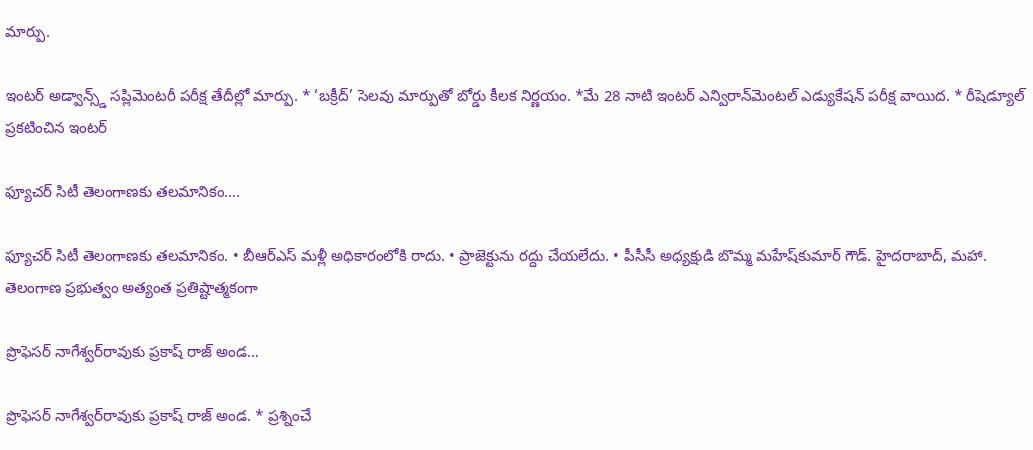మార్పు.

ఇంటర్ అడ్వాన్స్డ్ సప్లిమెంటరీ పరీక్ష తేదీల్లో మార్పు. * ‘బక్రీద్’ సెలవు మార్పుతో బోర్డు కీలక నిర్ణయం. *మే 28 నాటి ఇంటర్ ఎన్విరాన్‌మెంటల్ ఎడ్యుకేషన్ పరీక్ష వాయిద. * రీషెడ్యూల్ ప్రకటించిన ఇంటర్

ఫ్యూచర్‌ సిటీ తెలంగాణకు తలమానికం….

ఫ్యూచర్‌ సిటీ తెలంగాణకు తలమానికం. • బీఆర్‌ఎస్‌ మళ్లీ అధికారంలోకి రాదు. • ప్రాజెక్టును రద్దు చేయలేదు. • పీసీసీ అధ్యక్షుడి బొమ్మ మహేష్‌కుమార్‌ గౌడ్‌. హైదరాబాద్, మహా. తెలంగాణ ప్రభుత్వం అత్యంత ప్రతిష్టాత్మకంగా

ప్రొఫెసర్ నాగేశ్వర్‌రావుకు ప్రకాష్ రాజ్ అండ…

ప్రొఫెసర్ నాగేశ్వర్‌రావుకు ప్రకాష్ రాజ్ అండ. * ప్రశ్నించే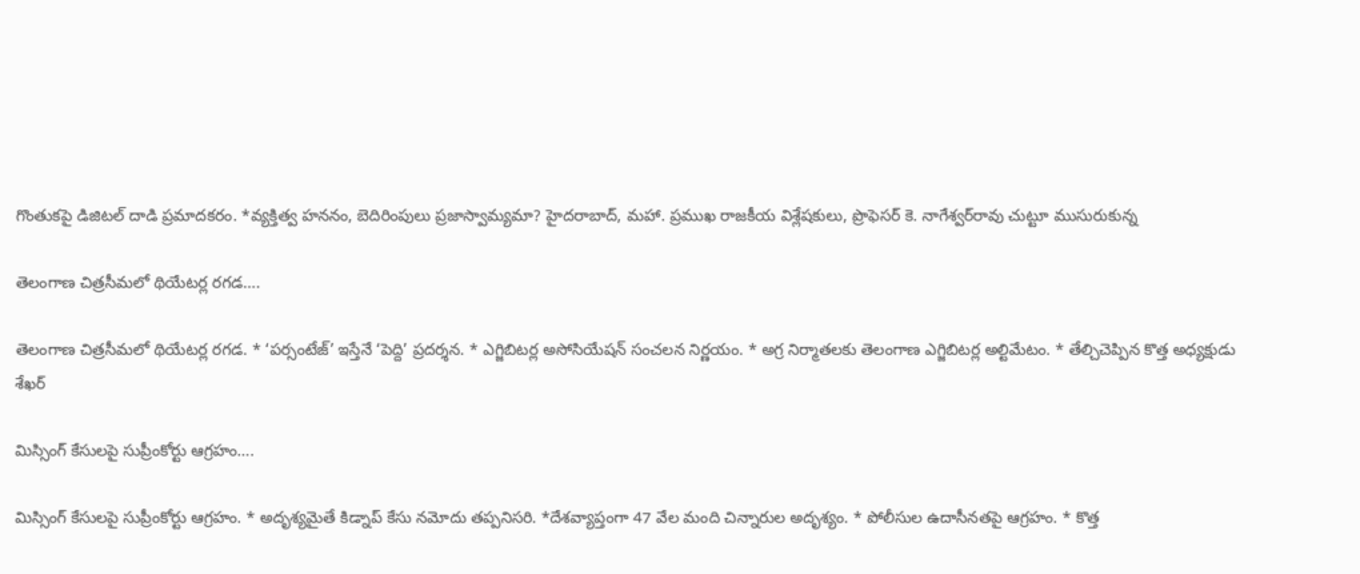గొంతుకపై డిజిటల్ దాడి ప్రమాదకరం. *వ్యక్తిత్వ హననం, బెదిరింపులు ప్రజాస్వామ్యమా? హైదరాబాద్, మహా. ప్రముఖ రాజకీయ విశ్లేషకులు, ప్రొఫెసర్ కె. నాగేశ్వర్‌రావు చుట్టూ ముసురుకున్న

తెలంగాణ చిత్రసీమలో థియేటర్ల రగడ….

తెలంగాణ చిత్రసీమలో థియేటర్ల రగడ. * ‘పర్సంటేజ్’ ఇస్తేనే ‘పెద్ది’ ప్రదర్శన. * ఎగ్జిబిటర్ల అసోసియేషన్ సంచలన నిర్ణయం. * అగ్ర నిర్మాతలకు తెలంగాణ ఎగ్జిబిటర్ల అల్టిమేటం. * తేల్చిచెప్పిన కొత్త అధ్యక్షుడు శేఖర్

మిస్సింగ్ కేసులపై సుప్రీంకోర్టు ఆగ్రహం….

మిస్సింగ్ కేసులపై సుప్రీంకోర్టు ఆగ్రహం. * అదృశ్యమైతే కిడ్నాప్ కేసు నమోదు తప్పనిసరి. *దేశవ్యాప్తంగా 47 వేల మంది చిన్నారుల అదృశ్యం. * పోలీసుల ఉదాసీనతపై ఆగ్రహం. * కొత్త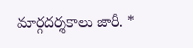మార్గదర్శకాలు జారీ. *